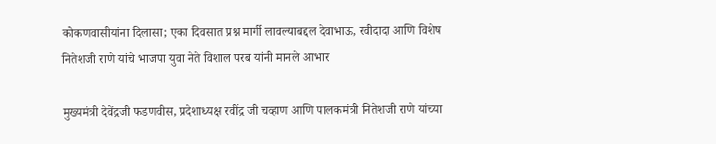कोकणवासीयांना दिलासा; एका दिवसात प्रश्न मार्गी लावल्याबद्दल देवाभाऊ, रवीदादा आणि विशेष नितेशजी राणे यांचे भाजपा युवा नेते विशाल परब यांनी मानले आभार

मुख्यमंत्री देवेंद्रजी फडणवीस, प्रदेशाध्यक्ष रवींद्र जी चव्हाण आणि पालकमंत्री नितेशजी राणे यांच्या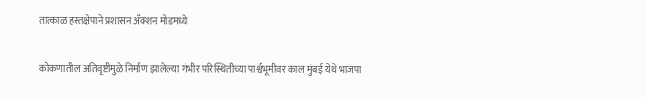तात्काळ हस्तक्षेपाने प्रशासन ॲक्शन मोडमध्ये

कोकणातील अतिवृष्टीमुळे निर्माण झालेल्या गंभीर परिस्थितीच्या पार्श्वभूमीवर काल मुंबई येथे भाजपा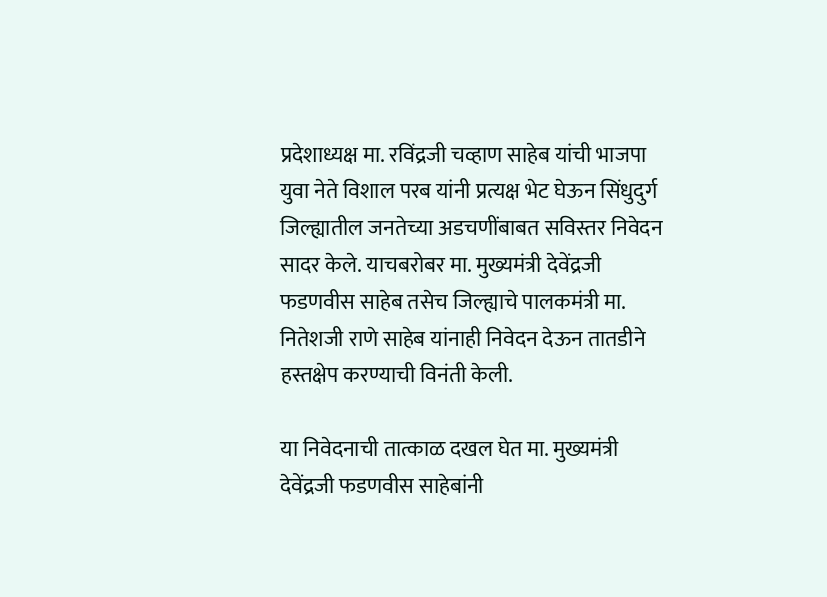प्रदेशाध्यक्ष मा. रविंद्रजी चव्हाण साहेब यांची भाजपा युवा नेते विशाल परब यांनी प्रत्यक्ष भेट घेऊन सिंधुदुर्ग जिल्ह्यातील जनतेच्या अडचणींबाबत सविस्तर निवेदन सादर केले. याचबरोबर मा. मुख्यमंत्री देवेंद्रजी फडणवीस साहेब तसेच जिल्ह्याचे पालकमंत्री मा. नितेशजी राणे साहेब यांनाही निवेदन देऊन तातडीने हस्तक्षेप करण्याची विनंती केली.

या निवेदनाची तात्काळ दखल घेत मा. मुख्यमंत्री देवेंद्रजी फडणवीस साहेबांनी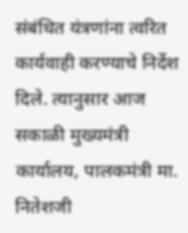संबंधित यंत्रणांना त्वरित कार्यवाही करण्याचे निर्देश दिले. त्यानुसार आज सकाळी मुख्यमंत्री कार्यालय, पालकमंत्री मा. नितेशजी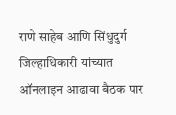राणे साहेब आणि सिंधुदुर्ग जिल्हाधिकारी यांच्यात ऑनलाइन आढावा बैठक पार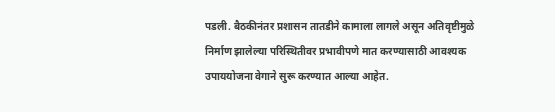पडली. बैठकीनंतर प्रशासन तातडीने कामाला लागले असून अतिवृष्टीमुळे निर्माण झालेल्या परिस्थितीवर प्रभावीपणे मात करण्यासाठी आवश्यक उपाययोजना वेगाने सुरू करण्यात आल्या आहेत.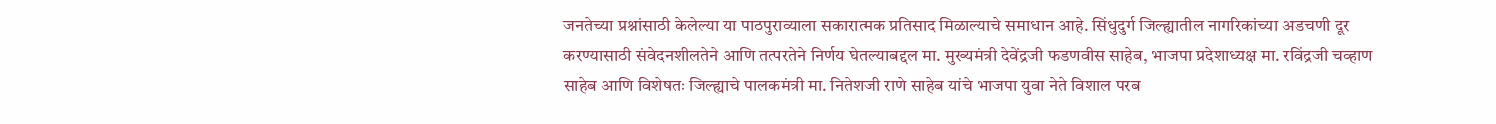जनतेच्या प्रश्नांसाठी केलेल्या या पाठपुराव्याला सकारात्मक प्रतिसाद मिळाल्याचे समाधान आहे. सिंधुदुर्ग जिल्ह्यातील नागरिकांच्या अडचणी दूर करण्यासाठी संवेदनशीलतेने आणि तत्परतेने निर्णय घेतल्याबद्दल मा. मुख्यमंत्री देवेंद्रजी फडणवीस साहेब, भाजपा प्रदेशाध्यक्ष मा. रविंद्रजी चव्हाण साहेब आणि विशेषतः जिल्ह्याचे पालकमंत्री मा. नितेशजी राणे साहेब यांचे भाजपा युवा नेते विशाल परब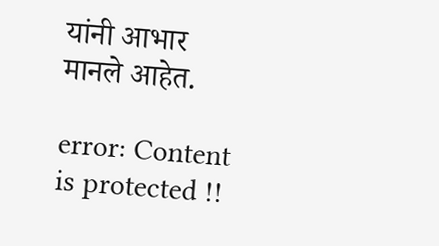यांनी आभार मानले आहेत.

error: Content is protected !!